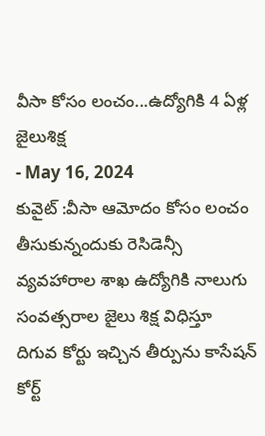వీసా కోసం లంచం...ఉద్యోగికి 4 ఏళ్ల జైలుశిక్ష
- May 16, 2024
కువైట్ :వీసా ఆమోదం కోసం లంచం తీసుకున్నందుకు రెసిడెన్సీ వ్యవహారాల శాఖ ఉద్యోగికి నాలుగు సంవత్సరాల జైలు శిక్ష విధిస్తూ దిగువ కోర్టు ఇచ్చిన తీర్పును కాసేషన్ కోర్ట్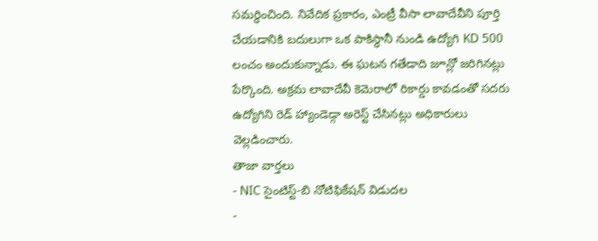సమర్థించింది. నివేదిక ప్రకారం, ఎంట్రీ వీసా లావాదేవీని పూర్తి చేయడానికి బదులుగా ఒక పాకిస్థానీ నుండి ఉద్యోగి KD 500 లంచం అందుకున్నాడు. ఈ ఘటన గతేడాది జూన్లో జరిగినట్లు పేర్కొంది. అక్రమ లావాదేవీ కెమెరాలో రికార్డు కావడంతో సదరు ఉద్యోగిని రెడ్ హ్యాండెడ్గా అరెస్ట్ చేసినట్లు అధికారులు వెల్లడించారు.
తాజా వార్తలు
- NIC సైంటిస్ట్-బి నోటిఫికేషన్ విడుదల
-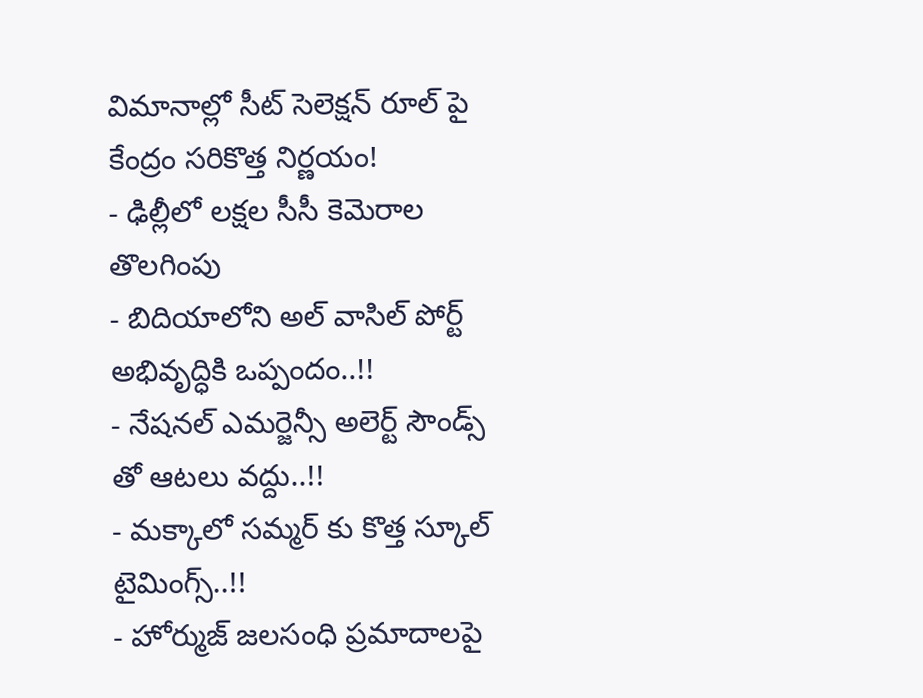విమానాల్లో సీట్ సెలెక్షన్ రూల్ పై కేంద్రం సరికొత్త నిర్ణయం!
- ఢిల్లీలో లక్షల సీసీ కెమెరాల తొలగింపు
- బిదియాలోని అల్ వాసిల్ పోర్ట్ అభివృద్ధికి ఒప్పందం..!!
- నేషనల్ ఎమర్జెన్సీ అలెర్ట్ సౌండ్స్ తో ఆటలు వద్దు..!!
- మక్కాలో సమ్మర్ కు కొత్త స్కూల్ టైమింగ్స్..!!
- హోర్ముజ్ జలసంధి ప్రమాదాలపై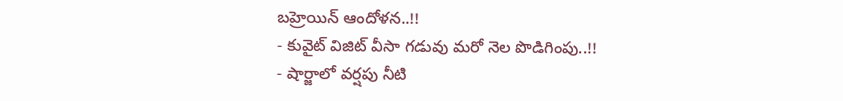బహ్రెయిన్ ఆందోళన..!!
- కువైట్ విజిట్ వీసా గడువు మరో నెల పొడిగింపు..!!
- షార్జాలో వర్షపు నీటి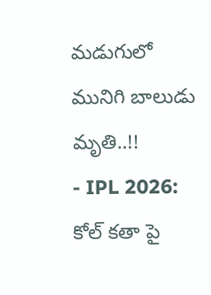మడుగులో మునిగి బాలుడు మృతి..!!
- IPL 2026: కోల్ కతా పై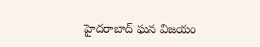హైదరాబాద్ ఘన విజయం